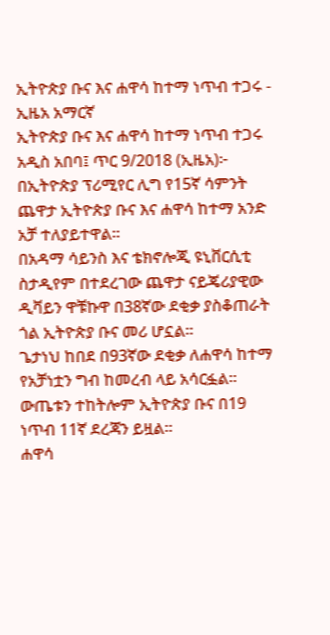ኢትዮጵያ ቡና እና ሐዋሳ ከተማ ነጥብ ተጋሩ - ኢዜአ አማርኛ
ኢትዮጵያ ቡና እና ሐዋሳ ከተማ ነጥብ ተጋሩ
አዲስ አበባ፤ ጥር 9/2018 (ኢዜአ)፦ በኢትዮጵያ ፕሪሚየር ሊግ የ15ኛ ሳምንት ጨዋታ ኢትዮጵያ ቡና እና ሐዋሳ ከተማ አንድ አቻ ተለያይተዋል።
በአዳማ ሳይንስ እና ቴክኖሎጂ ዩኒቨርሲቲ ስታዲየም በተደረገው ጨዋታ ናይጄሪያዊው ዲቫይን ዋቹኩዋ በ38ኛው ደቂቃ ያስቆጠራት ጎል ኢትዮጵያ ቡና መሪ ሆኗል።
ጌታነህ ከበደ በ93ኛው ደቂቃ ለሐዋሳ ከተማ የአቻነቷን ግብ ከመረብ ላይ አሳርፏል።
ውጤቱን ተከትሎም ኢትዮጵያ ቡና በ19 ነጥብ 11ኛ ደረጃን ይዟል።
ሐዋሳ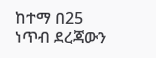ከተማ በ25 ነጥብ ደረጃውን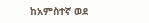ከአምስተኛ ወደ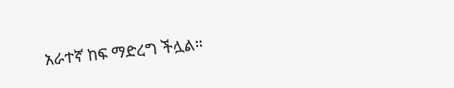አራተኛ ከፍ ማድረግ ችሏል።